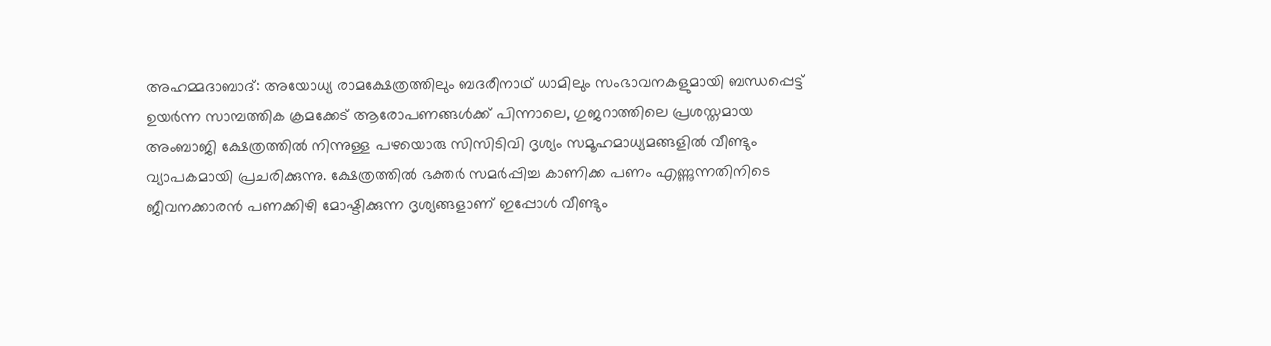അഹമ്മദാബാദ്: അയോധ്യ രാമക്ഷേത്രത്തിലും ബദരീനാഥ് ധാമിലും സംഭാവനകളുമായി ബന്ധപ്പെട്ട് ഉയർന്ന സാമ്പത്തിക ക്രമക്കേട് ആരോപണങ്ങൾക്ക് പിന്നാലെ, ഗുജറാത്തിലെ പ്രശസ്തമായ അംബാജി ക്ഷേത്രത്തിൽ നിന്നുള്ള പഴയൊരു സിസിടിവി ദൃശ്യം സമൂഹമാധ്യമങ്ങളിൽ വീണ്ടും വ്യാപകമായി പ്രചരിക്കുന്നു. ക്ഷേത്രത്തിൽ ഭക്തർ സമർപ്പിച്ച കാണിക്ക പണം എണ്ണുന്നതിനിടെ ജീവനക്കാരൻ പണക്കിഴി മോഷ്ടിക്കുന്ന ദൃശ്യങ്ങളാണ് ഇപ്പോൾ വീണ്ടും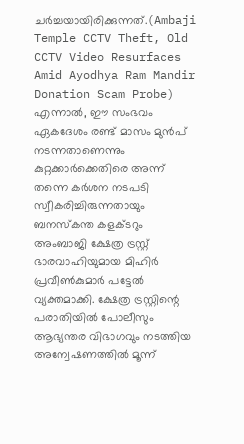ചർച്ചയായിരിക്കുന്നത്.(Ambaji Temple CCTV Theft, Old CCTV Video Resurfaces Amid Ayodhya Ram Mandir Donation Scam Probe)
എന്നാൽ, ഈ സംഭവം ഏകദേശം രണ്ട് മാസം മുൻപ് നടന്നതാണെന്നും കുറ്റക്കാർക്കെതിരെ അന്ന് തന്നെ കർശന നടപടി സ്വീകരിച്ചിരുന്നതായും ബനസ്കന്ത കളക്ടറും അംബാജി ക്ഷേത്ര ട്രസ്റ്റ് ഭാരവാഹിയുമായ മിഹിർ പ്രവീൺകുമാർ പട്ടേൽ വ്യക്തമാക്കി. ക്ഷേത്ര ട്രസ്റ്റിന്റെ പരാതിയിൽ പോലീസും ആഭ്യന്തര വിഭാഗവും നടത്തിയ അന്വേഷണത്തിൽ മൂന്ന്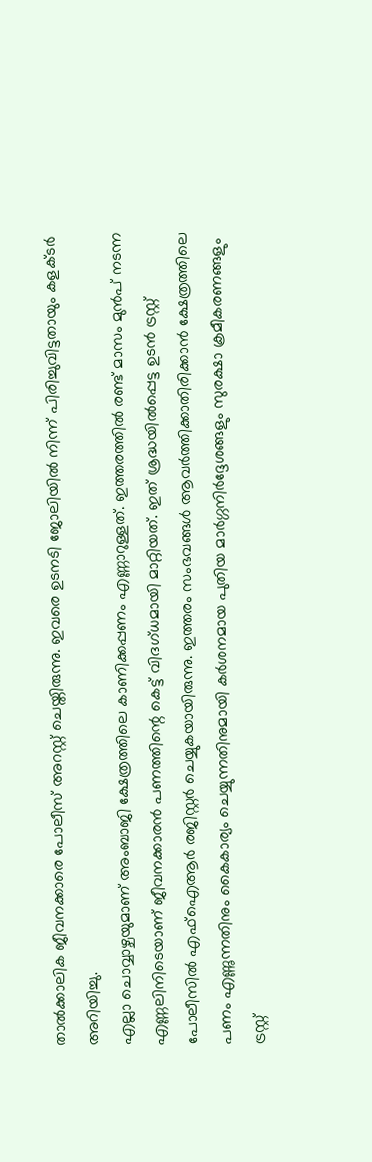താൽക്കാലിക ജീവനക്കാരെ പോലീസ് അറസ്റ്റ് ചെയ്തിരുന്നു. ഇവരെ ഉടനടി ജോലിയിൽ നിന്ന് പിരിച്ചുവിട്ടതായും കളക്ടർ അറിയിച്ചു.
എല്ലാ ചൊവ്വാഴ്ചയുമാണ് അംബാജി ക്ഷേത്രത്തിലെ കാണിക്കപ്പണം എണ്ണാറുള്ളത്. ഇത്തരത്തിൽ രണ്ട് മാസം മുൻപ് നടന്ന എണ്ണലിനിടെയാണ് ജീവനക്കാരൻ പണത്തിന്റെ കെട്ട് വിദഗ്ധമായി മാറ്റിയത്. ഇത് ശ്രദ്ധയിൽപ്പെട്ട ഉടൻ ട്രസ്റ്റ് പോലീസിൽ എഫ്ഐആർ രജിസ്റ്റർ ചെയ്യുകയായിരുന്നു. ഇത്തരം സംഭവങ്ങൾ ആവർത്തിക്കാതിരിക്കാൻ ക്ഷേത്രത്തിലെ പണം എണ്ണുന്നതിനും കൈകാര്യം ചെയ്യുന്നതിനുമായി കർശനമായ പുതിയ മാർഗ്ഗനിർദ്ദേശങ്ങളും സുരക്ഷാ ക്രമീകരണങ്ങളും ട്രസ്റ്റ്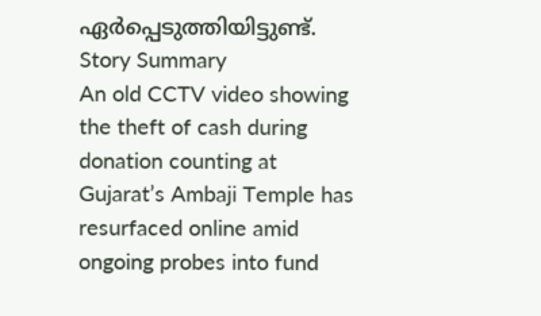ഏർപ്പെടുത്തിയിട്ടുണ്ട്.
Story Summary
An old CCTV video showing the theft of cash during donation counting at Gujarat’s Ambaji Temple has resurfaced online amid ongoing probes into fund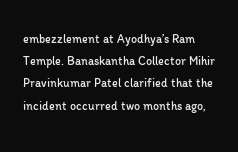embezzlement at Ayodhya’s Ram Temple. Banaskantha Collector Mihir Pravinkumar Patel clarified that the incident occurred two months ago,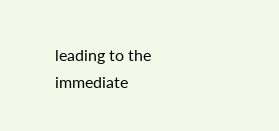leading to the immediate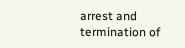arrest and termination of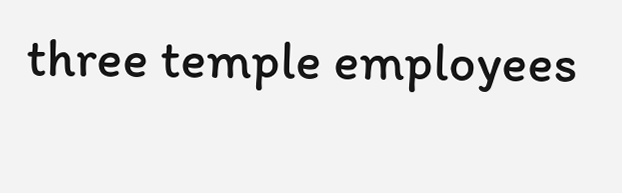three temple employees